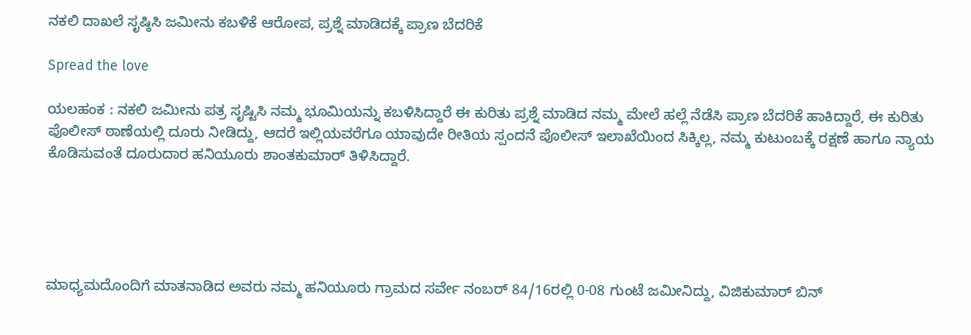ನಕಲಿ ದಾಖಲೆ ಸೃಷ್ಠಿಸಿ ಜಮೀನು ಕಬಳಿಕೆ ಆರೋಪ, ಪ್ರಶ್ನೆ ಮಾಡಿದಕ್ಕೆ ಪ್ರಾಣ ಬೆದರಿಕೆ

Spread the love

ಯಲಹಂಕ : ನಕಲಿ ಜಮೀನು ಪತ್ರ ಸೃಷ್ಟಿಸಿ ನಮ್ಮ ಭೂಮಿಯನ್ನು ಕಬಳಿಸಿದ್ದಾರೆ ಈ ಕುರಿತು ಪ್ರಶ್ನೆ ಮಾಡಿದ ನಮ್ಮ ಮೇಲೆ ಹಲ್ಲೆ ನೆಡೆಸಿ ಪ್ರಾಣ ಬೆದರಿಕೆ ಹಾಕಿದ್ದಾರೆ, ಈ ಕುರಿತು ಪೊಲೀಸ್ ಠಾಣೆಯಲ್ಲಿ ದೂರು ನೀಡಿದ್ದು, ಆದರೆ ಇಲ್ಲಿಯವರೆಗೂ ಯಾವುದೇ ರೀತಿಯ ಸ್ಪಂದನೆ ಪೊಲೀಸ್ ಇಲಾಖೆಯಿಂದ ಸಿಕ್ಕಿಲ್ಲ, ನಮ್ಮ ಕುಟುಂಬಕ್ಕೆ ರಕ್ಷಣೆ ಹಾಗೂ ನ್ಯಾಯ ಕೊಡಿಸುವಂತೆ ದೂರುದಾರ ಹನಿಯೂರು ಶಾಂತಕುಮಾರ್ ತಿಳಿಸಿದ್ದಾರೆ.





ಮಾಧ್ಯಮದೊಂದಿಗೆ ಮಾತನಾಡಿದ ಅವರು ನಮ್ಮ ಹನಿಯೂರು ಗ್ರಾಮದ ಸರ್ವೇ ನಂಬರ್ 84/16ರಲ್ಲಿ 0-08 ಗುಂಟೆ ಜಮೀನಿದ್ದು, ವಿಜಿಕುಮಾರ್ ಬಿನ್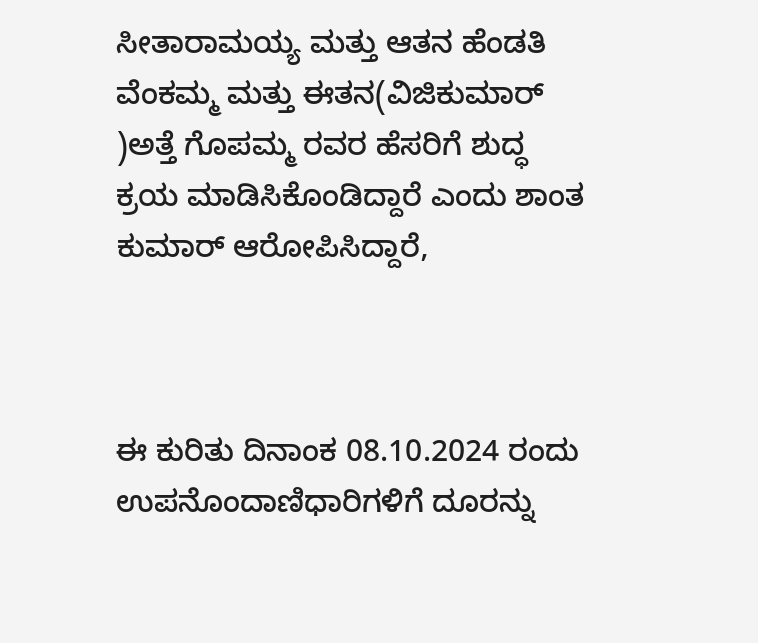ಸೀತಾರಾಮಯ್ಯ ಮತ್ತು ಆತನ ಹೆಂಡತಿ ವೆಂಕಮ್ಮ ಮತ್ತು ಈತನ(ವಿಜಿಕುಮಾರ್ )ಅತ್ತೆ ಗೊಪಮ್ಮ ರವರ ಹೆಸರಿಗೆ ಶುದ್ಧ ಕ್ರಯ ಮಾಡಿಸಿಕೊಂಡಿದ್ದಾರೆ ಎಂದು ಶಾಂತ ಕುಮಾರ್ ಆರೋಪಿಸಿದ್ದಾರೆ,



ಈ ಕುರಿತು ದಿನಾಂಕ 08.10.2024 ರಂದು ಉಪನೊಂದಾಣಿಧಾರಿಗಳಿಗೆ ದೂರನ್ನು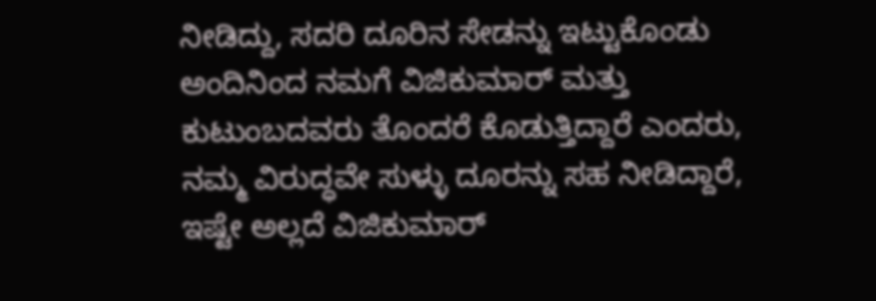ನೀಡಿದ್ದು, ಸದರಿ ದೂರಿನ ಸೇಡನ್ನು ಇಟ್ಟುಕೊಂಡು ಅಂದಿನಿಂದ ನಮಗೆ ವಿಜಿಕುಮಾರ್ ಮತ್ತು ಕುಟುಂಬದವರು ತೊಂದರೆ ಕೊಡುತ್ತಿದ್ದಾರೆ ಎಂದರು, ನಮ್ಮ ವಿರುದ್ಧವೇ ಸುಳ್ಳು ದೂರನ್ನು ಸಹ ನೀಡಿದ್ದಾರೆ, ಇಷ್ಟೇ ಅಲ್ಲದೆ ವಿಜಿಕುಮಾರ್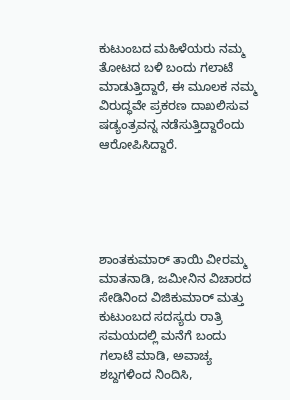ಕುಟುಂಬದ ಮಹಿಳೆಯರು ನಮ್ಮ ತೋಟದ ಬಳಿ ಬಂದು ಗಲಾಟೆ ಮಾಡುತ್ತಿದ್ದಾರೆ, ಈ ಮೂಲಕ ನಮ್ಮ ವಿರುದ್ಧವೇ ಪ್ರಕರಣ ದಾಖಲಿಸುವ ಷಡ್ಯಂತ್ರವನ್ನ ನಡೆಸುತ್ತಿದ್ದಾರೆಂದು ಆರೋಪಿಸಿದ್ದಾರೆ.





ಶಾಂತಕುಮಾರ್ ತಾಯಿ ವೀರಮ್ಮ ಮಾತನಾಡಿ, ಜಮೀನಿನ ವಿಚಾರದ ಸೇಡಿನಿಂದ ವಿಜಿಕುಮಾರ್ ಮತ್ತು ಕುಟುಂಬದ ಸದಸ್ಯರು ರಾತ್ರಿ ಸಮಯದಲ್ಲಿ ಮನೆಗೆ ಬಂದು ಗಲಾಟೆ ಮಾಡಿ, ಅವಾಚ್ಯ ಶಬ್ದಗಳಿಂದ ನಿಂದಿಸಿ,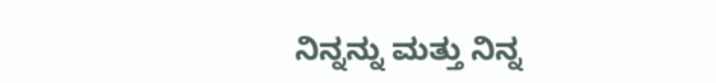ನಿನ್ನನ್ನು ಮತ್ತು ನಿನ್ನ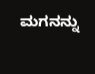ಮಗನನ್ನು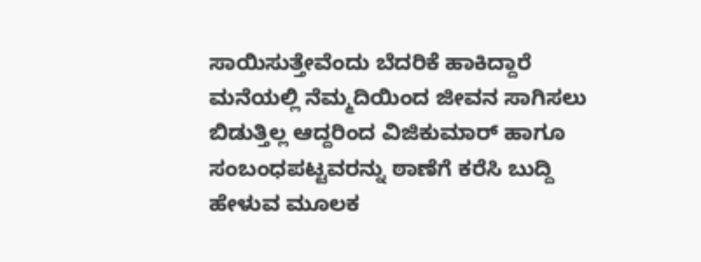ಸಾಯಿಸುತ್ತೇವೆಂದು ಬೆದರಿಕೆ ಹಾಕಿದ್ದಾರೆ ಮನೆಯಲ್ಲಿ ನೆಮ್ಮದಿಯಿಂದ ಜೀವನ ಸಾಗಿಸಲು ಬಿಡುತ್ತಿಲ್ಲ ಆದ್ದರಿಂದ ವಿಜಿಕುಮಾರ್ ಹಾಗೂ ಸಂಬಂಧಪಟ್ಟವರನ್ನು ಠಾಣೆಗೆ ಕರೆಸಿ ಬುದ್ದಿ ಹೇಳುವ ಮೂಲಕ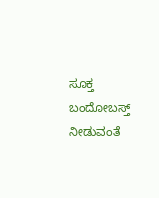ಸೂಕ್ತ ಬಂದೋಬಸ್ತ್ ನೀಡುವಂತೆ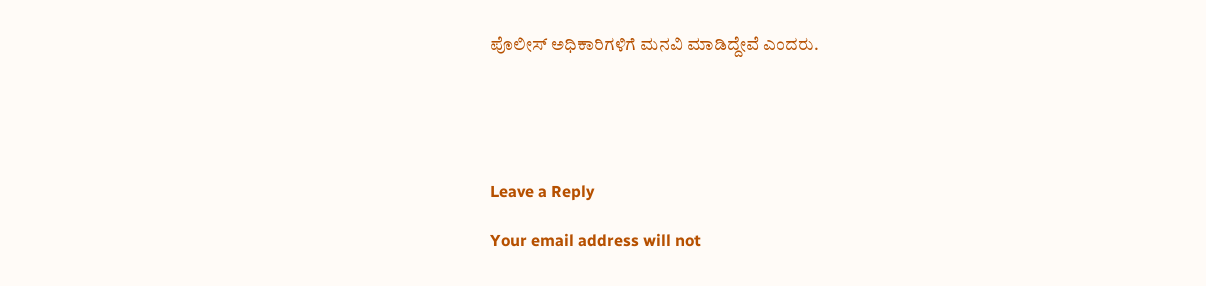ಪೊಲೀಸ್ ಅಧಿಕಾರಿಗಳಿಗೆ ಮನವಿ ಮಾಡಿದ್ದೇವೆ ಎಂದರು.





Leave a Reply

Your email address will not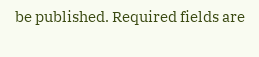be published. Required fields are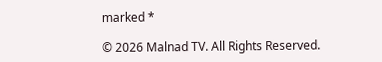marked *

© 2026 Malnad TV. All Rights Reserved.